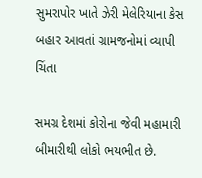સુમરાપોર ખાતે ઝેરી મેલેરિયાના કેસ બહાર આવતાં ગ્રામજનોમાં વ્યાપી ચિંતા

સમગ્ર દેશમાં કોરોના જેવી મહામારી બીમારીથી લોકો ભયભીત છે.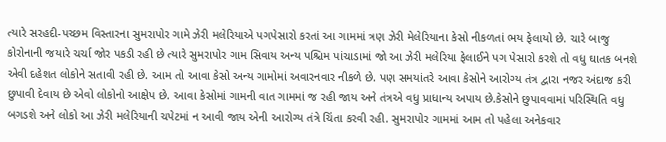ત્યારે સરહદી-પચ્છમ વિસ્તારના સુમરાપોર ગામે ઝેરી મલેરિયાએ પગપેસારો કરતાં આ ગામમાં ત્રણ ઝેરી મેલેરિયાના કેસો નીકળતાં ભય ફેલાયો છે. ચારે બાજુ કોરોનાની જયારે ચર્ચા જોર પકડી રહી છે ત્યારે સુમરાપોર ગામ સિવાય અન્ય પશ્ચિમ પાંચાડામાં જો આ ઝેરી મલેરિયા ફેલાઈને પગ પેસારો કરશે તો વધુ ઘાતક બનશે એવી દહેશત લોકોને સતાવી રહી છે. આમ તો આવા કેસો અન્ય ગામોમાં અવારનવાર નીકળે છે. પણ સમયાંતરે આવા કેસોને આરોગ્ય તંત્ર દ્વારા નજર અંદાજ કરી છુપાવી દેવાય છે એવો લોકોનો આક્ષેપ છે. આવા કેસોમાં ગામની વાત ગામમાં જ રહી જાય અને તંત્રએ વધુ પ્રાધાન્ય અપાય છે.કેસોને છુપાવવામાં પરિસ્થિતિ વધુ બગડશે અને લોકો આ ઝેરી મલેરિયાની ચપેટમાં ન આવી જાય એની આરોગ્ય તંત્રે ચિંતા કરવી રહી. સુમરાપોર ગામમાં આમ તો પહેલા અનેકવાર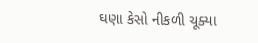ઘણા કેસો નીકળી ચૂક્યા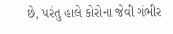છે, પરંતુ હાલે કોરોના જેવી ગંભીર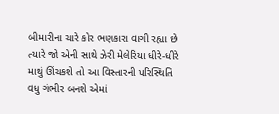બીમારીના ચારે કોર ભણકારા વાગી રહ્યા છે ત્યારે જો એની સાથે ઝેરી મેલેરિયા ધીરે-ધીરે માથું ઊંચકશે તો આ વિસ્તારની પરિસ્થિતિ વધુ ગંભીર બનશે એમાં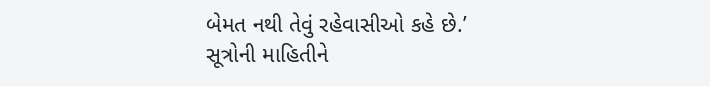બેમત નથી તેવું રહેવાસીઓ કહે છે.’
સૂત્રોની માહિતીને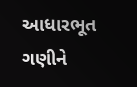આધારભૂત ગણીને